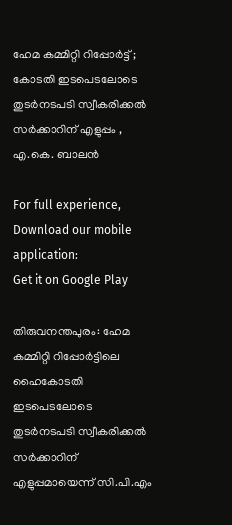ഹേമ കമ്മിറ്റി റിപ്പോർട്ട് ; കോടതി ഇടപെടലോടെ തുടർനടപടി സ്വീകരിക്കൽ സർക്കാറിന് എളുപ്പം , എ.കെ. ബാലൻ

For full experience, Download our mobile application:
Get it on Google Play

തിരുവനന്തപുരം: ഹേമ കമ്മിറ്റി റിപ്പോർട്ടിലെ ഹൈകോടതി ഇടപെടലോടെ തുടർനടപടി സ്വീകരിക്കൽ സർക്കാറിന് എളുപ്പമായെന്ന് സി.പി.എം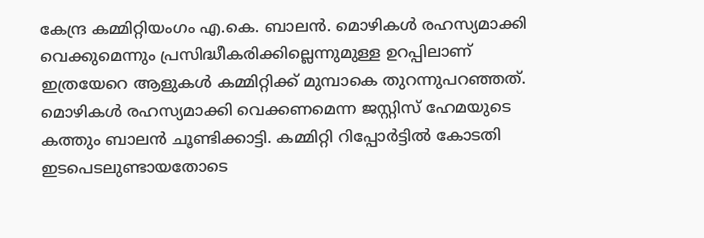കേന്ദ്ര കമ്മിറ്റിയംഗം എ.കെ. ബാലൻ. മൊഴികൾ രഹസ്യമാക്കി വെക്കുമെന്നും പ്രസിദ്ധീകരിക്കില്ലെന്നുമുള്ള ഉറപ്പിലാണ് ഇത്രയേറെ ആളുകൾ കമ്മിറ്റിക്ക് മുമ്പാകെ തുറന്നുപറഞ്ഞത്. മൊഴികള്‍ രഹസ്യമാക്കി വെക്കണമെന്ന ജസ്റ്റിസ് ഹേമയുടെ കത്തും ബാലൻ ചൂണ്ടിക്കാട്ടി. കമ്മിറ്റി റിപ്പോർട്ടിൽ കോടതി ഇടപെടലുണ്ടായതോടെ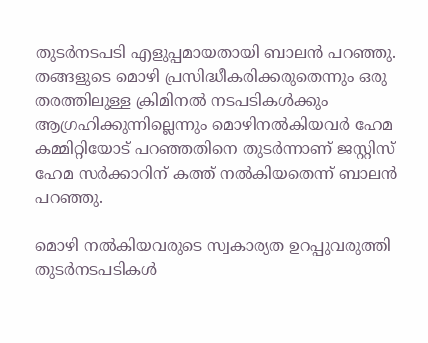തുടർനടപടി എളുപ്പമായതായി ബാലൻ പറഞ്ഞു. തങ്ങളുടെ മൊഴി പ്രസിദ്ധീകരിക്കരുതെന്നും ഒരു തരത്തിലുള്ള ക്രിമിനൽ നടപടികൾക്കും ആഗ്രഹിക്കുന്നില്ലെന്നും മൊഴിനൽകിയവർ ഹേമ കമ്മിറ്റിയോട് പറഞ്ഞതിനെ തുടർന്നാണ് ജസ്റ്റിസ് ഹേമ സർക്കാറിന് കത്ത് നൽകിയതെന്ന് ബാലൻ പറഞ്ഞു.

മൊഴി നൽകിയവരുടെ സ്വകാര്യത ഉറപ്പുവരുത്തി തുടർനടപടികൾ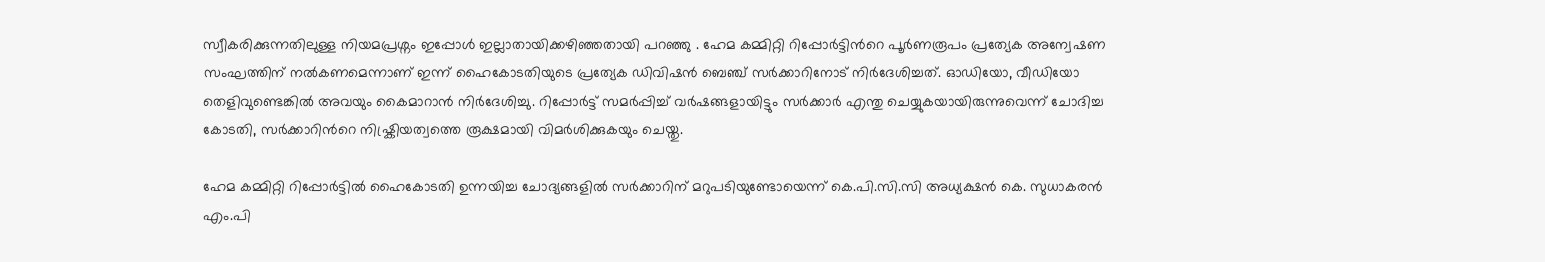സ്വീകരിക്കുന്നതിലുള്ള നിയമപ്രശ്നം ഇപ്പോൾ ഇല്ലാതായിക്കഴിഞ്ഞതായി പറഞ്ഞു . ഹേമ കമ്മിറ്റി റിപ്പോർട്ടിന്‍റെ പൂർണരൂപം പ്രത്യേക അന്വേഷണ സംഘത്തിന് നൽകണമെന്നാണ് ഇന്ന് ഹൈകോടതിയുടെ പ്രത്യേക ഡിവിഷൻ ബെഞ്ച് സർക്കാറിനോട് നിർദേശിച്ചത്. ഓഡിയോ, വീഡിയോ തെളിവുണ്ടെങ്കിൽ അവയും കൈമാറാൻ നിർദേശിച്ചു. റിപ്പോർട്ട് സമർപ്പിച്ച് വർഷങ്ങളായിട്ടും സർക്കാർ എന്തു ചെയ്യുകയായിരുന്നുവെന്ന് ചോദിച്ച കോടതി, സർക്കാറിന്‍റെ നിഷ്ക്രിയത്വത്തെ രൂക്ഷമായി വിമർശിക്കുകയും ചെയ്തു.

ഹേമ കമ്മിറ്റി റിപ്പോര്‍ട്ടില്‍ ഹൈകോടതി ഉന്നയിച്ച ചോദ്യങ്ങളില്‍ സര്‍ക്കാറിന് മറുപടിയുണ്ടോയെന്ന് കെ.പി.സി.സി അധ്യക്ഷന്‍ കെ. സുധാകരന്‍ എം.പി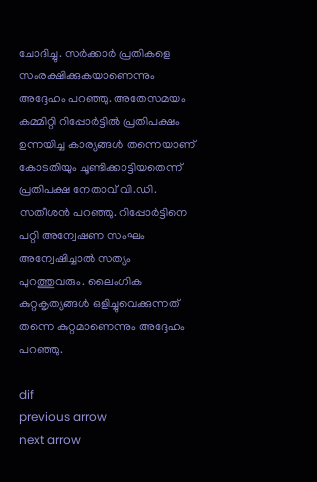ചോദിച്ചു. സര്‍ക്കാര്‍ പ്രതികളെ സംരക്ഷിക്കുകയാണെന്നും അദ്ദേഹം പറഞ്ഞു. അതേസമയം കമ്മിറ്റി റിപ്പോര്‍ട്ടില്‍ പ്രതിപക്ഷം ഉന്നയിച്ച കാര്യങ്ങള്‍ തന്നെയാണ് കോടതിയും ചൂണ്ടിക്കാട്ടിയതെന്ന് പ്രതിപക്ഷ നേതാവ് വി.ഡി. സതീശന്‍ പറഞ്ഞു. റിപ്പോര്‍ട്ടിനെ പറ്റി അന്വേഷണ സംഘം അന്വേഷിച്ചാല്‍ സത്യം പുറത്തുവരും. ലൈംഗിക കുറ്റകൃത്യങ്ങള്‍ ഒളിച്ചുവെക്കുന്നത് തന്നെ കുറ്റമാണെന്നും അദ്ദേഹം പറഞ്ഞു.

dif
previous arrow
next arrow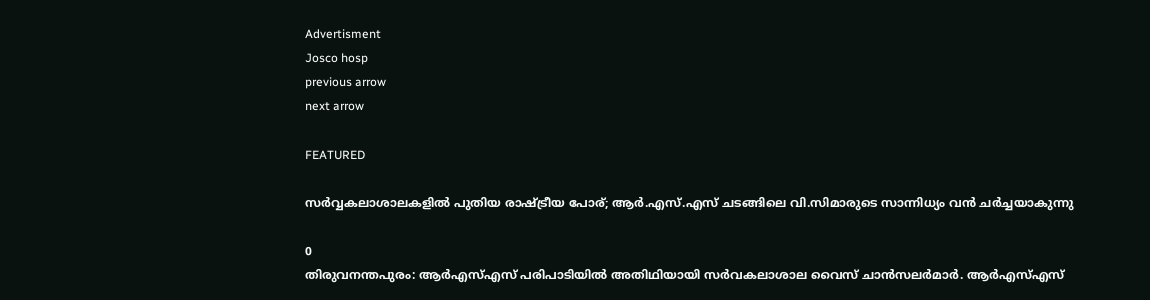Advertisment
Josco hosp
previous arrow
next arrow

FEATURED

സർവ്വകലാശാലകളിൽ പുതിയ രാഷ്ട്രീയ പോര്; ആർ.എസ്.എസ് ചടങ്ങിലെ വി.സിമാരുടെ സാന്നിധ്യം വൻ ചർച്ചയാകുന്നു

0
തിരുവനന്തപുരം: ആർഎസ്എസ് പരിപാടിയിൽ അതിഥിയായി സർവകലാശാല വൈസ് ചാൻസലർമാർ. ആർഎസ്എസ്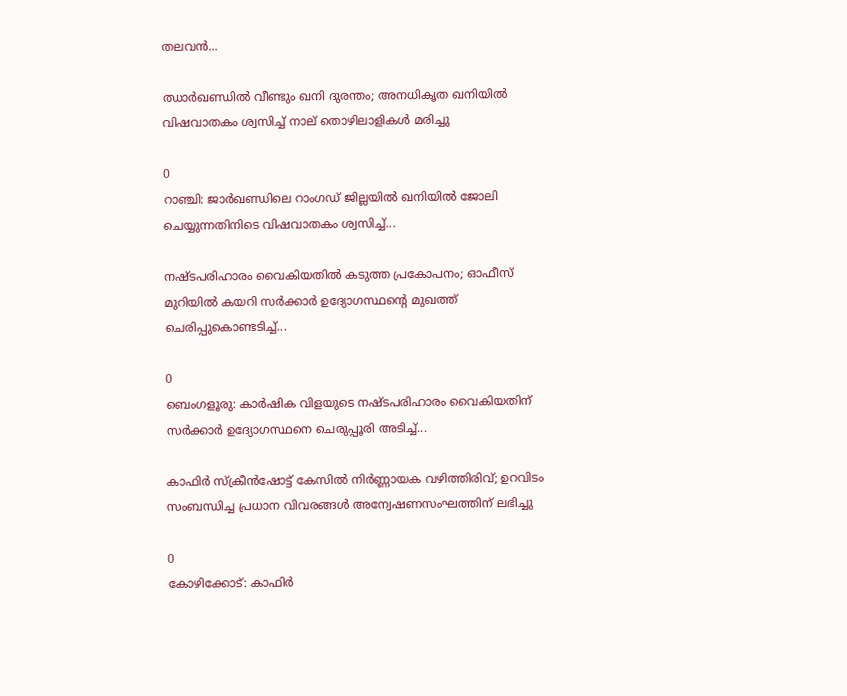തലവൻ...

ഝാർഖണ്ഡിൽ വീണ്ടും ഖനി ദുരന്തം; അനധികൃത ഖനിയിൽ വിഷവാതകം ശ്വസിച്ച് നാല് തൊഴിലാളികൾ മരിച്ചു

0
റാഞ്ചി: ജാര്‍ഖണ്ഡിലെ റാംഗഡ് ജില്ലയിൽ ഖനിയില്‍ ജോലി ചെയ്യുന്നതിനിടെ വിഷവാതകം ശ്വസിച്ച്...

നഷ്ടപരിഹാരം വൈകിയതിൽ കടുത്ത പ്രകോപനം; ഓഫീസ് മുറിയിൽ കയറി സർക്കാർ ഉദ്യോഗസ്ഥന്റെ മുഖത്ത് ചെരിപ്പുകൊണ്ടടിച്ച്...

0
ബെംഗളൂരു: കാർഷിക വിളയുടെ നഷ്ടപരിഹാരം വൈകിയതിന് സര്‍ക്കാര്‍ ഉദ്യോഗസ്ഥനെ ചെരുപ്പൂരി അടിച്ച്...

കാഫിർ സ്ക്രീൻഷോട്ട് കേസിൽ നിർണ്ണായക വഴിത്തിരിവ്; ഉറവിടം സംബന്ധിച്ച പ്രധാന വിവരങ്ങൾ അന്വേഷണസംഘത്തിന് ലഭിച്ചു

0
കോഴിക്കോട്: കാഫിര്‍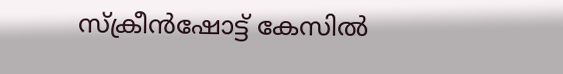സ്‌ക്രീന്‍ഷോട്ട് കേസില്‍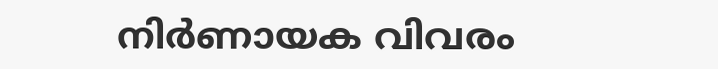നിര്‍ണായക വിവരം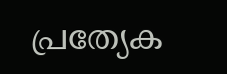പ്രത്യേക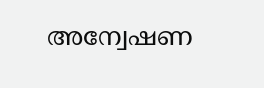അന്വേഷണ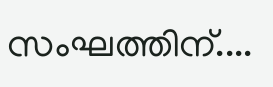സംഘത്തിന്....